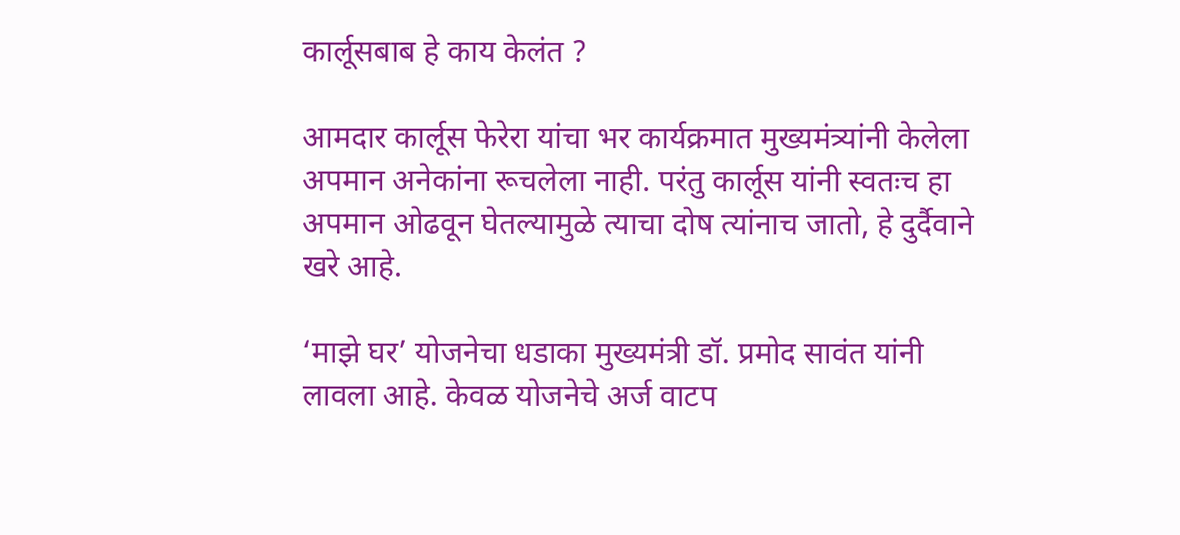कार्लूसबाब हे काय केलंत ?

आमदार कार्लूस फेरेरा यांचा भर कार्यक्रमात मुख्यमंत्र्यांनी केलेला अपमान अनेकांना रूचलेला नाही. परंतु कार्लूस यांनी स्वतःच हा अपमान ओढवून घेतल्यामुळे त्याचा दोष त्यांनाच जातो, हे दुर्दैवाने खरे आहे.

‘माझे घर’ योजनेचा धडाका मुख्यमंत्री डॉ. प्रमोद सावंत यांनी लावला आहे. केवळ योजनेचे अर्ज वाटप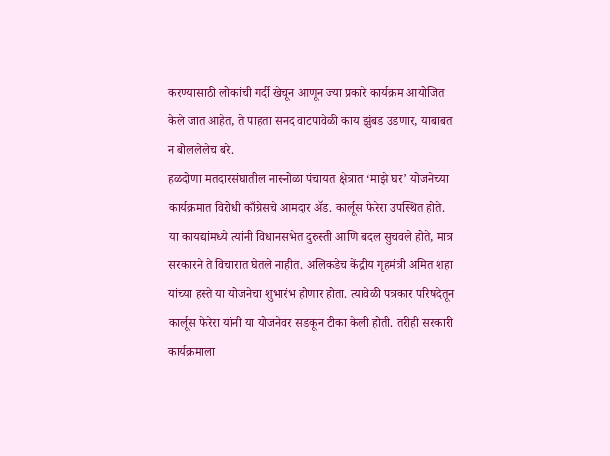करण्यासाठी लोकांची गर्दी खेचून आणून ज्या प्रकारे कार्यक्रम आयोजित केले जात आहेत, ते पाहता सनद वाटपावेळी काय झुंबड उडणार, याबाबत न बोललेलेच बरे.
हळदोणा मतदारसंघातील नास्नोळा पंचायत क्षेत्रात ‘माझे घर’ योजनेच्या कार्यक्रमात विरोधी काँग्रेसचे आमदार अ‍ॅड. कार्लूस फेरेरा उपस्थित होते. या कायद्यांमध्ये त्यांनी विधानसभेत दुरुस्ती आणि बदल सुचवले होते, मात्र सरकारने ते विचारात घेतले नाहीत. अलिकडेच केंद्रीय गृहमंत्री अमित शहा यांच्या हस्ते या योजनेचा शुभारंभ होणार होता. त्यावेळी पत्रकार परिषदेतून कार्लूस फेरेरा यांनी या योजनेवर सडकून टीका केली होती. तरीही सरकारी कार्यक्रमाला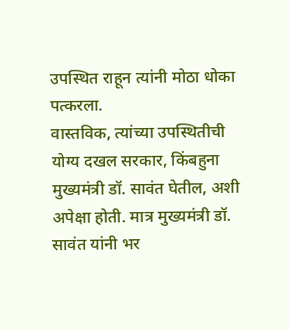उपस्थित राहून त्यांनी मोठा धोका पत्करला.
वास्तविक, त्यांच्या उपस्थितीची योग्य दखल सरकार, किंबहुना मुख्यमंत्री डॉ. सावंत घेतील, अशी अपेक्षा होती. मात्र मुख्यमंत्री डॉ. सावंत यांनी भर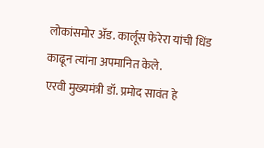लोकांसमोर अ‍ॅड. कार्लूस फेरेरा यांची धिंड काढून त्यांना अपमानित केले.
एरवी मुख्यमंत्री डॉ. प्रमोद सावंत हे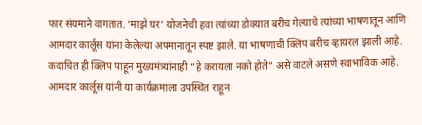फार संयमाने वागतात. ‘माझे घर’ योजनेची हवा त्यांच्या डोक्यात बरीच गेल्याचे त्यांच्या भाषणातून आणि आमदार कार्लूस यांना केलेल्या अपमानातून स्पष्ट झाले. या भाषणाची क्लिप बरीच व्हायरल झाली आहे. कदाचित ही क्लिप पाहून मुख्यमंत्र्यांनाही “हे करायला नको होते” असे वाटले असणे स्वाभाविक आहे.
आमदार कार्लूस यांनी या कार्यक्रमाला उपस्थित राहून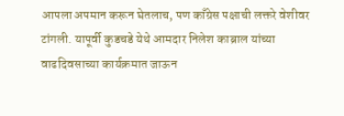आपला अपमान करून घेतलाच, पण काँग्रेस पक्षाची लक्तरे वेशीवर टांगली. यापूर्वी कुडचडे येथे आमदार निलेश काब्राल यांच्या वाढदिवसाच्या कार्यक्रमात जाऊन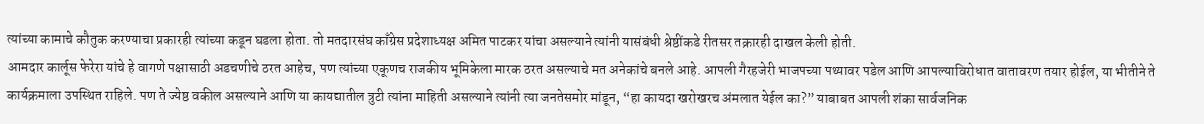त्यांच्या कामाचे कौतुक करण्याचा प्रकारही त्यांच्या कडून घडला होता. तो मतदारसंघ काँग्रेस प्रदेशाध्यक्ष अमित पाटकर यांचा असल्याने त्यांनी यासंबंधी श्रेष्ठींकडे रीतसर तक्रारही दाखल केली होती.
आमदार कार्लूस फेरेरा यांचे हे वागणे पक्षासाठी अडचणीचे ठरत आहेच, पण त्यांच्या एकूणच राजकीय भूमिकेला मारक ठरत असल्याचे मत अनेकांचे बनले आहे. आपली गैरहजेरी भाजपच्या पथ्यावर पडेल आणि आपल्याविरोधात वातावरण तयार होईल, या भीतीने ते कार्यक्रमाला उपस्थित राहिले. पण ते ज्येष्ठ वकील असल्याने आणि या कायद्यातील त्रुटी त्यांना माहिती असल्याने त्यांनी त्या जनतेसमोर मांडून, “हा कायदा खरोखरच अंमलात येईल का?” याबाबत आपली शंका सार्वजनिक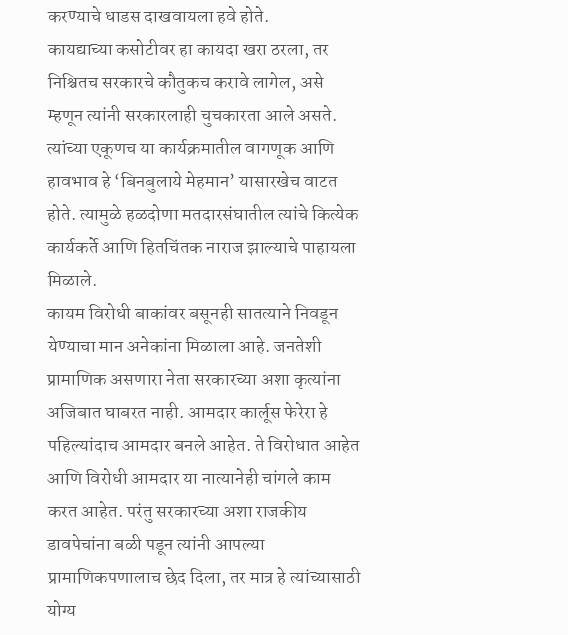करण्याचे धाडस दाखवायला हवे होते.
कायद्याच्या कसोटीवर हा कायदा खरा ठरला, तर निश्चितच सरकारचे कौतुकच करावे लागेल, असे म्हणून त्यांनी सरकारलाही चुचकारता आले असते. त्यांच्या एकूणच या कार्यक्रमातील वागणूक आणि हावभाव हे ‘बिनबुलाये मेहमान’ यासारखेच वाटत होते. त्यामुळे हळदोणा मतदारसंघातील त्यांचे कित्येक कार्यकर्ते आणि हितचिंतक नाराज झाल्याचे पाहायला मिळाले.
कायम विरोधी बाकांवर बसूनही सातत्याने निवडून येण्याचा मान अनेकांना मिळाला आहे. जनतेशी प्रामाणिक असणारा नेता सरकारच्या अशा कृत्यांना अजिबात घाबरत नाही. आमदार कार्लूस फेरेरा हे पहिल्यांदाच आमदार बनले आहेत. ते विरोधात आहेत आणि विरोधी आमदार या नात्यानेही चांगले काम करत आहेत. परंतु सरकारच्या अशा राजकीय डावपेचांना बळी पडून त्यांनी आपल्या प्रामाणिकपणालाच छेद दिला, तर मात्र हे त्यांच्यासाठी योग्य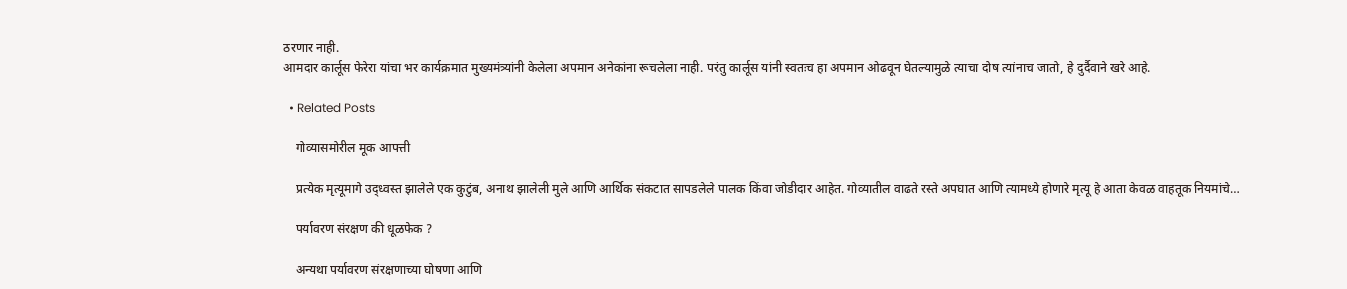ठरणार नाही.
आमदार कार्लूस फेरेरा यांचा भर कार्यक्रमात मुख्यमंत्र्यांनी केलेला अपमान अनेकांना रूचलेला नाही. परंतु कार्लूस यांनी स्वतःच हा अपमान ओढवून घेतल्यामुळे त्याचा दोष त्यांनाच जातो, हे दुर्दैवाने खरे आहे.

  • Related Posts

    गोव्यासमोरील मूक आपत्ती

    प्रत्येक मृत्यूमागे उद्ध्वस्त झालेले एक कुटुंब, अनाथ झालेली मुले आणि आर्थिक संकटात सापडलेले पालक किंवा जोडीदार आहेत. गोव्यातील वाढते रस्ते अपघात आणि त्यामध्ये होणारे मृत्यू हे आता केवळ वाहतूक नियमांचे…

    पर्यावरण संरक्षण की धूळफेक ?

    अन्यथा पर्यावरण संरक्षणाच्या घोषणा आणि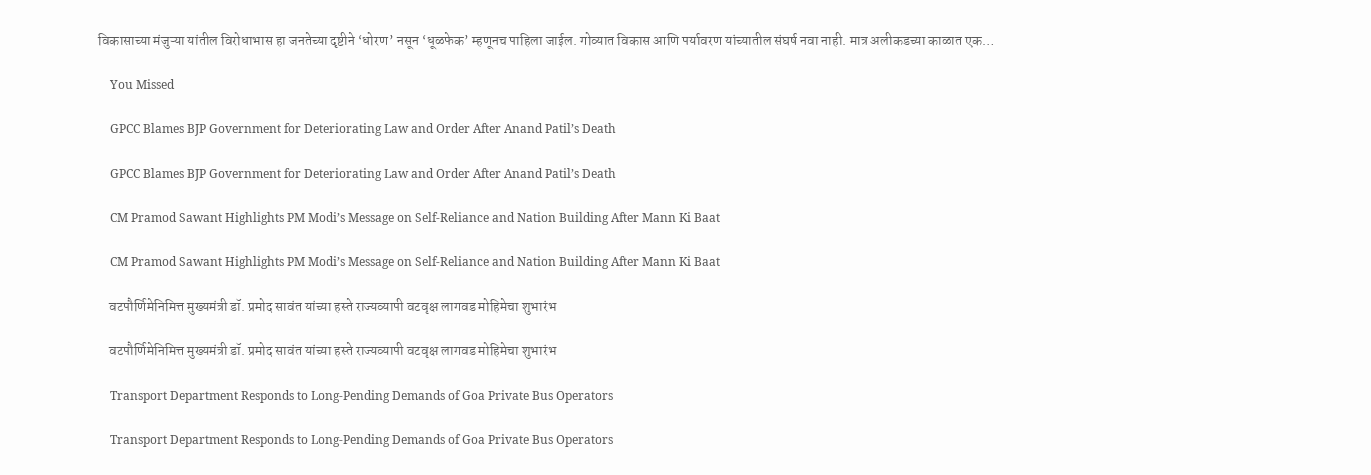विकासाच्या मंजुऱ्या यांतील विरोधाभास हा जनतेच्या दृष्टीने ‘धोरण’ नसून ‘धूळफेक’ म्हणूनच पाहिला जाईल. गोव्यात विकास आणि पर्यावरण यांच्यातील संघर्ष नवा नाही. मात्र अलीकडच्या काळात एक…

    You Missed

    GPCC Blames BJP Government for Deteriorating Law and Order After Anand Patil’s Death

    GPCC Blames BJP Government for Deteriorating Law and Order After Anand Patil’s Death

    CM Pramod Sawant Highlights PM Modi’s Message on Self-Reliance and Nation Building After Mann Ki Baat

    CM Pramod Sawant Highlights PM Modi’s Message on Self-Reliance and Nation Building After Mann Ki Baat

    वटपौर्णिमेनिमित्त मुख्यमंत्री डॉ. प्रमोद सावंत यांच्या हस्ते राज्यव्यापी वटवृक्ष लागवड मोहिमेचा शुभारंभ

    वटपौर्णिमेनिमित्त मुख्यमंत्री डॉ. प्रमोद सावंत यांच्या हस्ते राज्यव्यापी वटवृक्ष लागवड मोहिमेचा शुभारंभ

    Transport Department Responds to Long-Pending Demands of Goa Private Bus Operators

    Transport Department Responds to Long-Pending Demands of Goa Private Bus Operators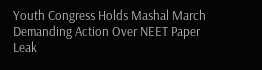Youth Congress Holds Mashal March Demanding Action Over NEET Paper Leak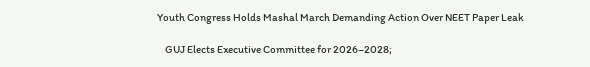Youth Congress Holds Mashal March Demanding Action Over NEET Paper Leak

    GUJ Elects Executive Committee for 2026–2028;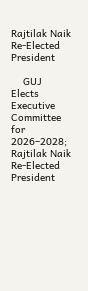Rajtilak Naik Re-Elected President

    GUJ Elects Executive Committee for 2026–2028; Rajtilak Naik Re-Elected President